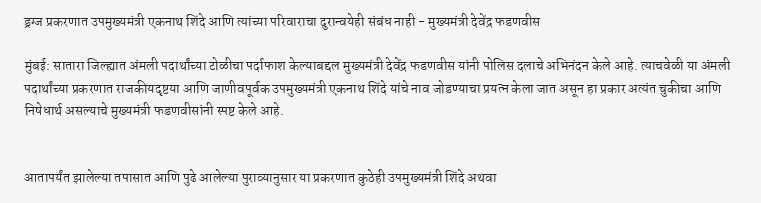ड्रग्ज प्रकरणात उपमुख्यमंत्री एकनाथ शिंदे आणि त्यांच्या परिवाराचा दुरान्वयेही संबंध नाही - मुख्यमंत्री देवेंद्र फडणवीस

मुंबई: सातारा जिल्ह्यात अंमली पदार्थांच्या टोळीचा पर्दाफाश केल्याबद्दल मुख्यमंत्री देवेंद्र फडणवीस यांनी पोलिस दलाचे अभिनंदन केले आहे. त्याचवेळी या अंमली पदार्थांच्या प्रकरणात राजकीयदृष्टया आणि जाणीवपूर्वक उपमुख्यमंत्री एकनाथ शिंदे यांचे नाव जोडण्याचा प्रयत्न केला जात असून हा प्रकार अत्यंत चुकीचा आणि निषेधार्थ असल्याचे मुख्यमंत्री फडणवीसांनी स्पष्ट केले आहे.


आतापर्यंत झालेल्या तपासात आणि पुढे आलेल्या पुराव्यानुसार या प्रकरणात कुठेही उपमुख्यमंत्री शिंदे अथवा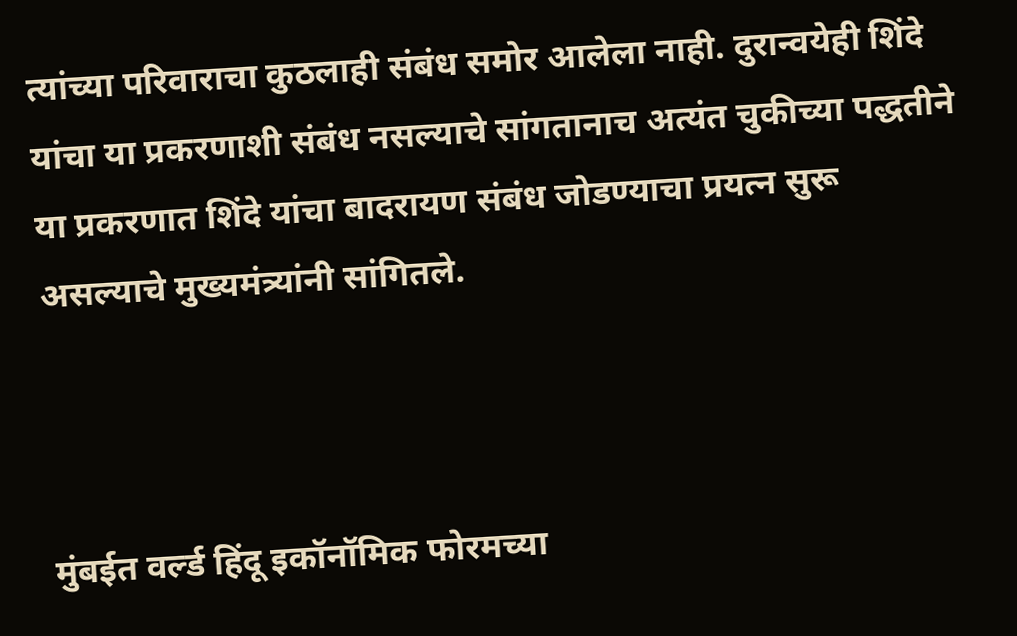त्यांच्या परिवाराचा कुठलाही संबंध समोर आलेला नाही. दुरान्वयेही शिंदे यांचा या प्रकरणाशी संबंध नसल्याचे सांगतानाच अत्यंत चुकीच्या पद्धतीने या प्रकरणात शिंदे यांचा बादरायण संबंध जोडण्याचा प्रयत्न सुरू असल्याचे मुख्यमंत्र्यांनी सांगितले.



मुंबईत वर्ल्ड हिंदू इकॉनॉमिक फोरमच्या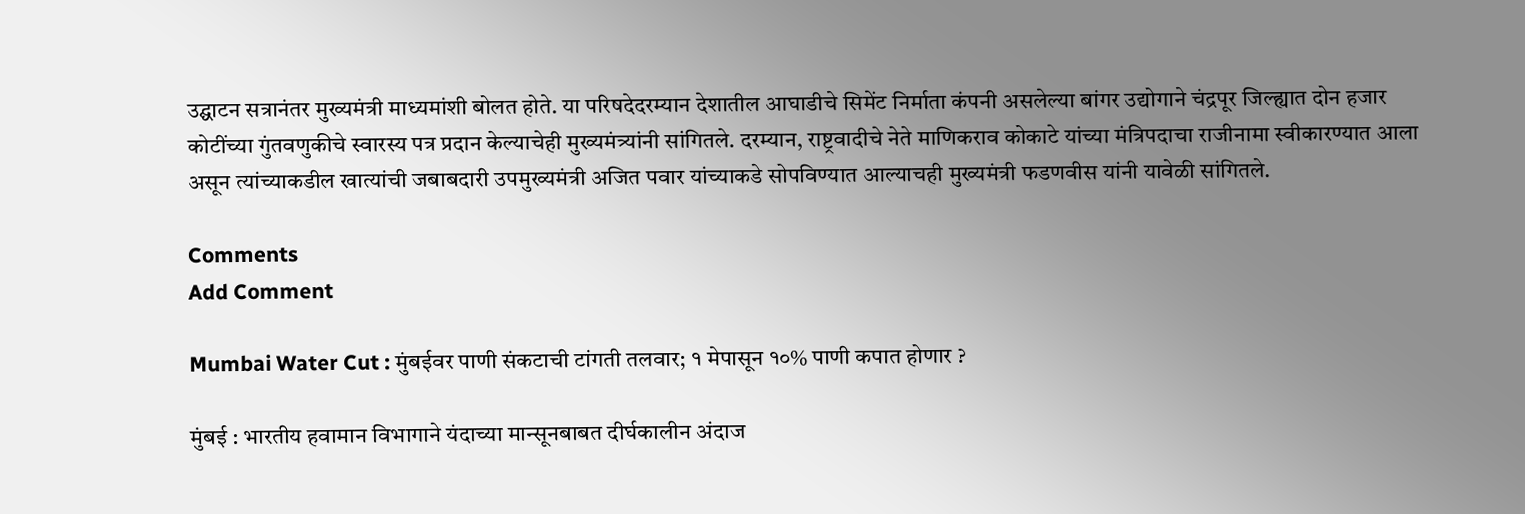उद्घाटन सत्रानंतर मुख्यमंत्री माध्यमांशी बोलत होते. या परिषदेदरम्यान देशातील आघाडीचे सिमेंट निर्माता कंपनी असलेल्या बांगर उद्योगाने चंद्रपूर जिल्ह्यात दोन हजार कोटींच्या गुंतवणुकीचे स्वारस्य पत्र प्रदान केल्याचेही मुख्यमंत्र्यांनी सांगितले. दरम्यान, राष्ट्रवादीचे नेते माणिकराव कोकाटे यांच्या मंत्रिपदाचा राजीनामा स्वीकारण्यात आला असून त्यांच्याकडील खात्यांची जबाबदारी उपमुख्यमंत्री अजित पवार यांच्याकडे सोपविण्यात आल्याचही मुख्यमंत्री फडणवीस यांनी यावेळी सांगितले.

Comments
Add Comment

Mumbai Water Cut : मुंबईवर पाणी संकटाची टांगती तलवार; १ मेपासून १०% पाणी कपात होणार ?

मुंबई : भारतीय हवामान विभागाने यंदाच्या मान्सूनबाबत दीर्घकालीन अंदाज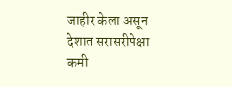जाहीर केला असून देशात सरासरीपेक्षा कमी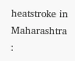heatstroke in Maharashtra :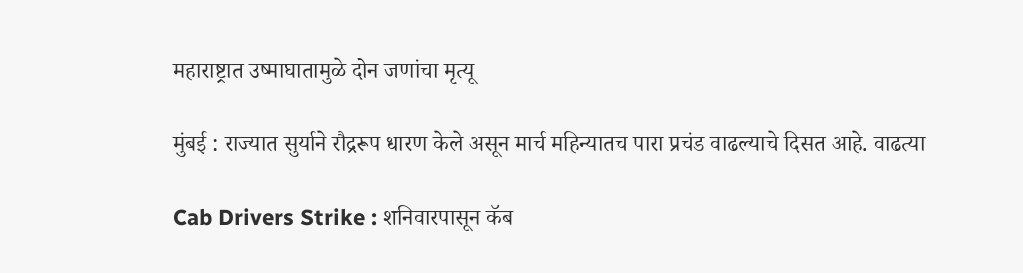महाराष्ट्रात उष्माघातामुळे दोन जणांचा मृत्यू

मुंबई : राज्यात सुर्याने रौद्ररूप धारण केले असून मार्च महिन्यातच पारा प्रचंड वाढल्याचे दिसत आहे. वाढत्या

Cab Drivers Strike : शनिवारपासून कॅब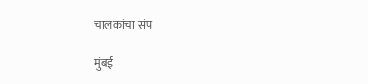चालकांचा संप

मुंबई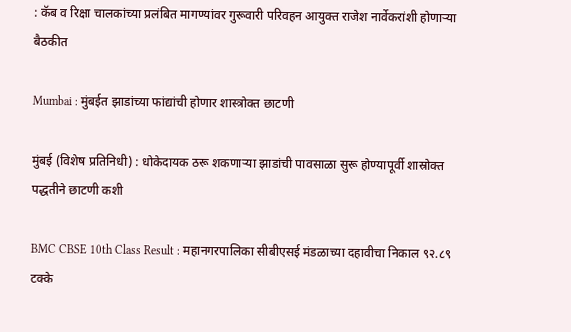: कॅब व रिक्षा चालकांच्या प्रलंबित मागण्यांवर गुरूवारी परिवहन आयुक्त राजेश नार्वेकरांशी होणाऱ्या बैठकीत

Mumbai : मुंबईत झाडांच्या फांद्यांची होणार शास्त्रोक्त छाटणी

मुंबई (विशेष प्रतिनिधी) : धोकेदायक ठरू शकणाऱ्या झाडांची पावसाळा सुरू होण्यापूर्वी शास्रोक्त पद्धतीने छाटणी कशी

BMC CBSE 10th Class Result : महानगरपालिका सीबीएसई मंडळाच्या दहावीचा निकाल ९२.८९ टक्के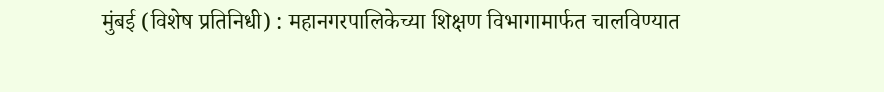मुंबई (विशेष प्रतिनिधी) : महानगरपालिकेच्या शिक्षण विभागामार्फत चालविण्यात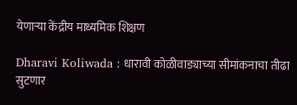येणाऱ्या केंद्रीय माध्यमिक शिक्षण

Dharavi Koliwada : धारावी कोळीवाड्याच्या सीमांकनाचा तीढा सुटणार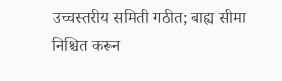उच्चस्तरीय समिती गठीत; बाह्य सीमा निश्चित करून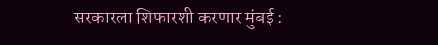सरकारला शिफारशी करणार मुंबई :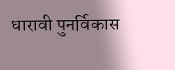धारावी पुनर्विकास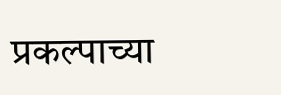प्रकल्पाच्या